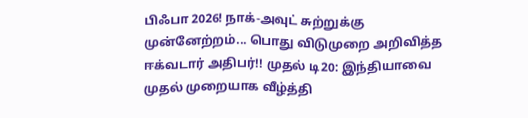பிஃபா 2026! நாக்-அவுட் சுற்றுக்கு முன்னேற்றம்... பொது விடுமுறை அறிவித்த ஈக்வடார் அதிபர்!! முதல் டி20: இந்தியாவை முதல் முறையாக வீழ்த்தி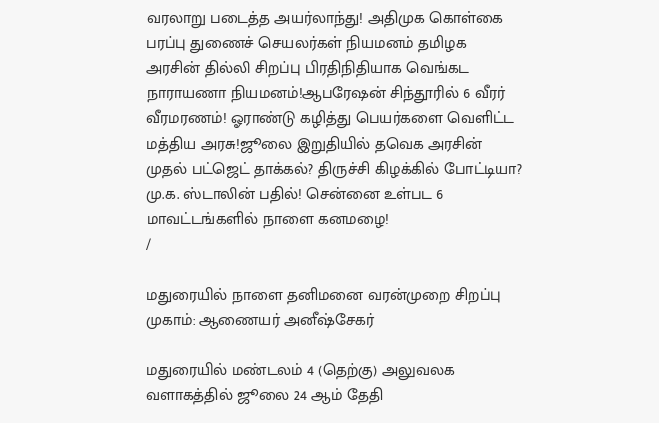வரலாறு படைத்த அயர்லாந்து! அதிமுக கொள்கை பரப்பு துணைச் செயலர்கள் நியமனம் தமிழக அரசின் தில்லி சிறப்பு பிரதிநிதியாக வெங்கட நாராயணா நியமனம்!ஆபரேஷன் சிந்தூரில் 6 வீரர் வீரமரணம்! ஓராண்டு கழித்து பெயர்களை வெளிட்ட மத்திய அரசு!ஜூலை இறுதியில் தவெக அரசின் முதல் பட்ஜெட் தாக்கல்? திருச்சி கிழக்கில் போட்டியா? மு.க. ஸ்டாலின் பதில்! சென்னை உள்பட 6 மாவட்டங்களில் நாளை கனமழை!
/

மதுரையில் நாளை தனிமனை வரன்முறை சிறப்பு முகாம்: ஆணையர் அனீஷ்சேகர்

மதுரையில் மண்டலம் 4 (தெற்கு) அலுவலக வளாகத்தில் ஜூலை 24 ஆம் தேதி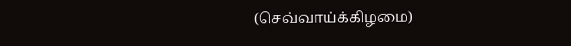(செவ்வாய்க்கிழமை)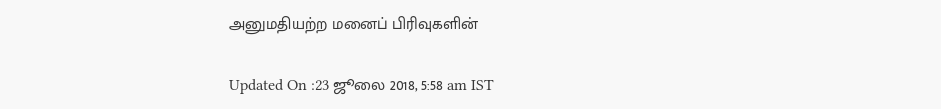அனுமதியற்ற மனைப் பிரிவுகளின்

Updated On :23 ஜூலை 2018, 5:58 am IST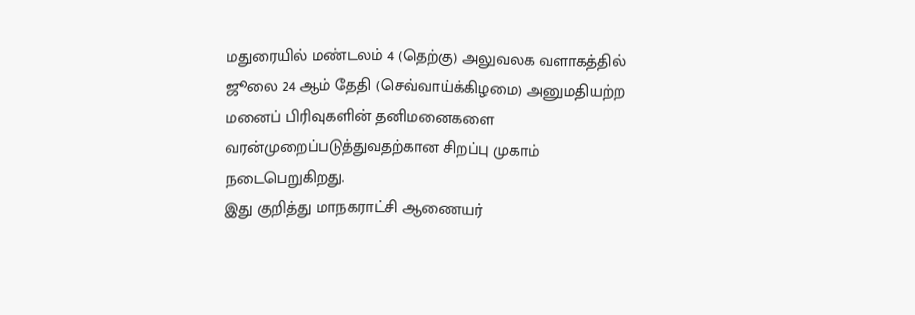மதுரையில் மண்டலம் 4 (தெற்கு) அலுவலக வளாகத்தில் ஜூலை 24 ஆம் தேதி (செவ்வாய்க்கிழமை) அனுமதியற்ற மனைப் பிரிவுகளின் தனிமனைகளை வரன்முறைப்படுத்துவதற்கான சிறப்பு முகாம் நடைபெறுகிறது.
இது குறித்து மாநகராட்சி ஆணையர்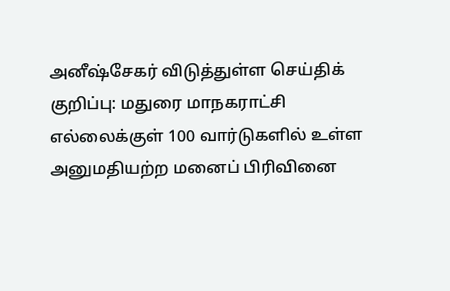அனீஷ்சேகர் விடுத்துள்ள செய்திக் குறிப்பு: மதுரை மாநகராட்சி எல்லைக்குள் 100 வார்டுகளில் உள்ள அனுமதியற்ற மனைப் பிரிவினை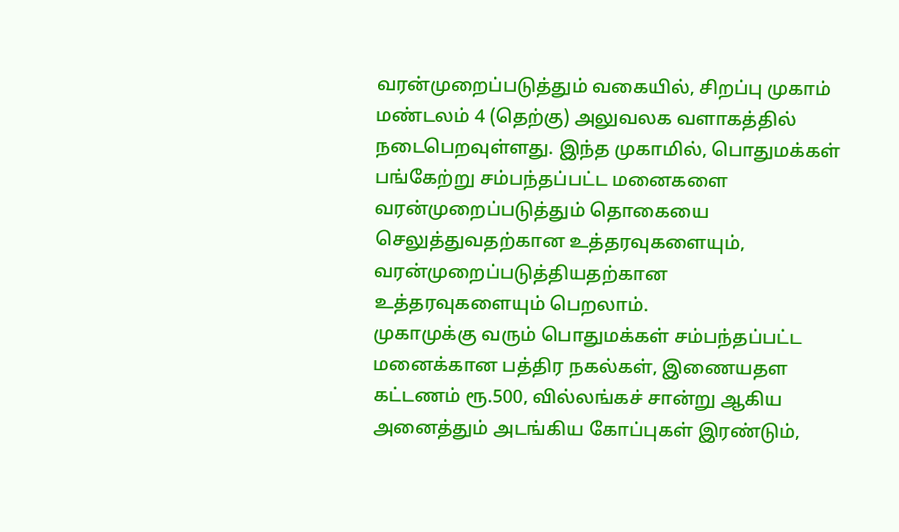வரன்முறைப்படுத்தும் வகையில், சிறப்பு முகாம் மண்டலம் 4 (தெற்கு) அலுவலக வளாகத்தில் நடைபெறவுள்ளது. இந்த முகாமில், பொதுமக்கள் பங்கேற்று சம்பந்தப்பட்ட மனைகளை வரன்முறைப்படுத்தும் தொகையை செலுத்துவதற்கான உத்தரவுகளையும், வரன்முறைப்படுத்தியதற்கான உத்தரவுகளையும் பெறலாம்.
முகாமுக்கு வரும் பொதுமக்கள் சம்பந்தப்பட்ட மனைக்கான பத்திர நகல்கள், இணையதள கட்டணம் ரூ.500, வில்லங்கச் சான்று ஆகிய அனைத்தும் அடங்கிய கோப்புகள் இரண்டும்,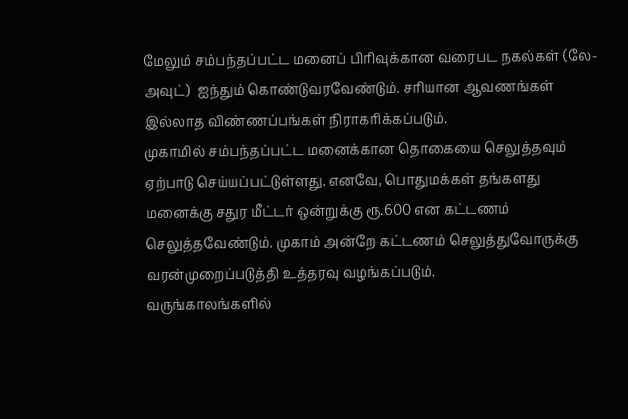மேலும் சம்பந்தப்பட்ட மனைப் பிரிவுக்கான வரைபட நகல்கள் (லே-அவுட்)  ஐந்தும் கொண்டுவரவேண்டும். சரியான ஆவணங்கள் இல்லாத விண்ணப்பங்கள் நிராகரிக்கப்படும்.
முகாமில் சம்பந்தப்பட்ட மனைக்கான தொகையை செலுத்தவும் ஏற்பாடு செய்யப்பட்டுள்ளது. எனவே, பொதுமக்கள் தங்களது மனைக்கு சதுர மீட்டர் ஒன்றுக்கு ரூ.600 என கட்டணம் செலுத்தவேண்டும். முகாம் அன்றே கட்டணம் செலுத்துவோருக்கு வரன்முறைப்படுத்தி உத்தரவு வழங்கப்படும்.
வருங்காலங்களில்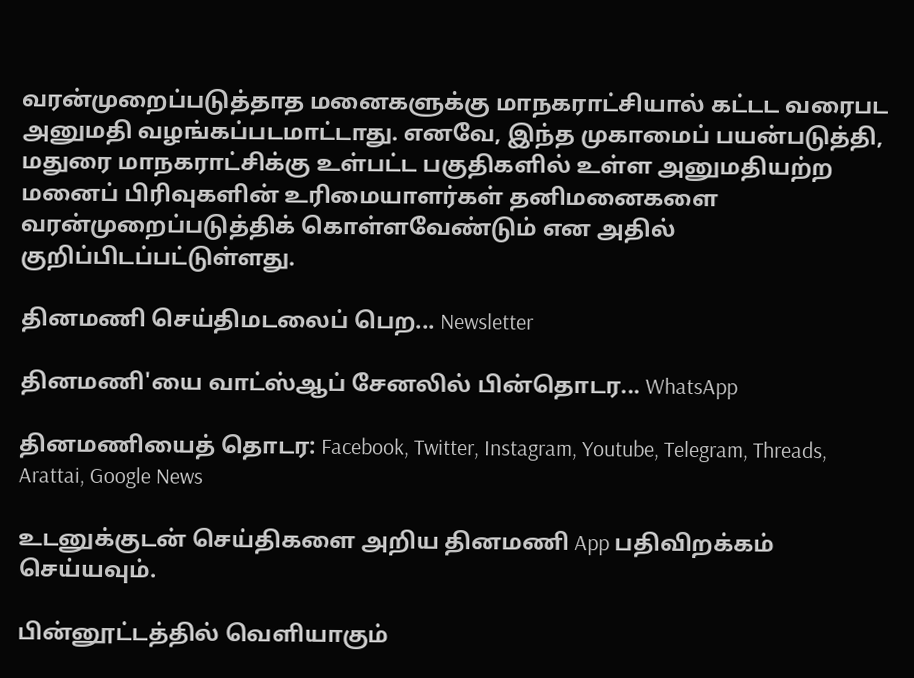வரன்முறைப்படுத்தாத மனைகளுக்கு மாநகராட்சியால் கட்டட வரைபட அனுமதி வழங்கப்படமாட்டாது. எனவே, இந்த முகாமைப் பயன்படுத்தி, மதுரை மாநகராட்சிக்கு உள்பட்ட பகுதிகளில் உள்ள அனுமதியற்ற மனைப் பிரிவுகளின் உரிமையாளர்கள் தனிமனைகளை வரன்முறைப்படுத்திக் கொள்ளவேண்டும் என அதில் குறிப்பிடப்பட்டுள்ளது.

தினமணி செய்திமடலைப் பெற... Newsletter

தினமணி'யை வாட்ஸ்ஆப் சேனலில் பின்தொடர... WhatsApp

தினமணியைத் தொடர: Facebook, Twitter, Instagram, Youtube, Telegram, Threads, Arattai, Google News

உடனுக்குடன் செய்திகளை அறிய தினமணி App பதிவிறக்கம் செய்யவும்.

பின்னூட்டத்தில் வெளியாகும்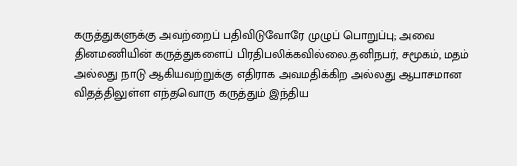கருத்துகளுக்கு அவற்றைப் பதிவிடுவோரே முழுப் பொறுப்பு; அவை தினமணியின் கருத்துகளைப் பிரதிபலிக்கவில்லை.தனிநபர், சமூகம், மதம் அல்லது நாடு ஆகியவற்றுக்கு எதிராக அவமதிக்கிற அல்லது ஆபாசமான விதத்திலுள்ள எந்தவொரு கருத்தும் இந்திய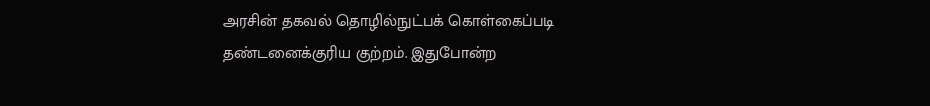அரசின் தகவல் தொழில்நுட்பக் கொள்கைப்படி தண்டனைக்குரிய குற்றம். இதுபோன்ற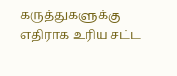கருத்துகளுக்கு எதிராக உரிய சட்ட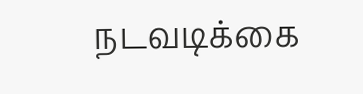நடவடிக்கை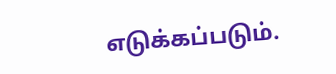எடுக்கப்படும்.